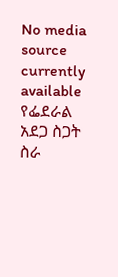No media source currently available
የፌደራል አደጋ ስጋት ስራ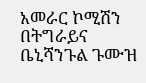አመራር ኮሚሽን በትግራይና ቤኒሻንጉል ጉሙዝ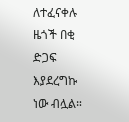ለተፈናቀሉ ዜጎች በቂ ድጋፍ እያደረግኩ ነው ብሏል።